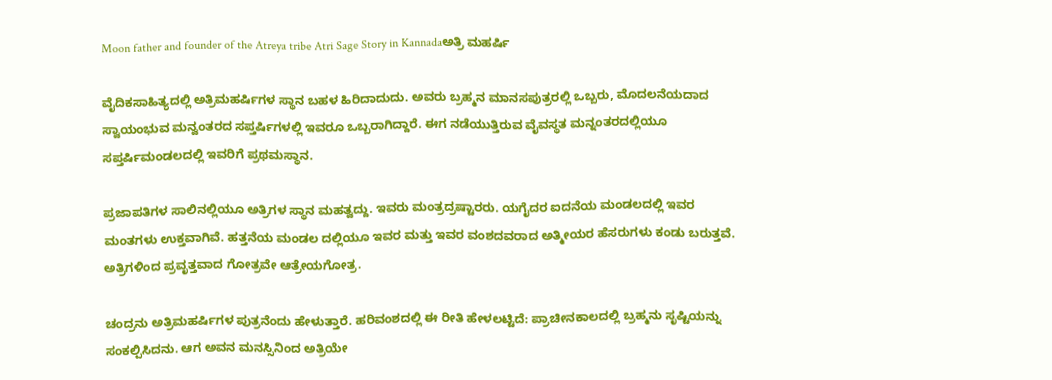Moon father and founder of the Atreya tribe Atri Sage Story in Kannadaಅತ್ರಿ ಮಹರ್ಷಿ

ವೈದಿಕಸಾಹಿತ್ಯದಲ್ಲಿ ಅತ್ರಿಮಹರ್ಷಿಗಳ ಸ್ಥಾನ ಬಹಳ ಹಿರಿದಾದುದು. ಅವರು ಬ್ರಹ್ಮನ ಮಾನಸಪುತ್ರರಲ್ಲಿ ಒಬ್ಬರು, ಮೊದಲನೆಯದಾದ ಸ್ವಾಯಂಭುವ ಮನ್ವಂತರದ ಸಪ್ತರ್ಷಿಗಳಲ್ಲಿ ಇವರೂ ಒಬ್ಬರಾಗಿದ್ದಾರೆ. ಈಗ ನಡೆಯುತ್ತಿರುವ ವೈವಸ್ಥತ ಮನ್ನಂತರದಲ್ಲಿಯೂ ಸಪ್ತರ್ಷಿಮಂಡಲದಲ್ಲಿ ಇವರಿಗೆ ಪ್ರಥಮಸ್ಥಾನ.

ಪ್ರಜಾಪತಿಗಳ ಸಾಲಿನಲ್ಲಿಯೂ ಅತ್ರಿಗಳ ಸ್ಥಾನ ಮಹತ್ವದ್ದು. ಇವರು ಮಂತ್ರದ್ರಷ್ಟಾರರು. ಯಗೈದರ ಐದನೆಯ ಮಂಡಲದಲ್ಲಿ ಇವರ ಮಂತಗಳು ಉಕ್ತವಾಗಿವೆ. ಹತ್ತನೆಯ ಮಂಡಲ ದಲ್ಲಿಯೂ ಇವರ ಮತ್ತು ಇವರ ವಂಶದವರಾದ ಅತ್ಮೀಯರ ಹೆಸರುಗಳು ಕಂಡು ಬರುತ್ತವೆ. ಅತ್ರಿಗಳಿಂದ ಪ್ರವೃತ್ತವಾದ ಗೋತ್ರವೇ ಆತ್ರೇಯಗೋತ್ರ.

ಚಂದ್ರನು ಅತ್ರಿಮಹರ್ಷಿಗಳ ಪುತ್ರನೆಂದು ಹೇಳುತ್ತಾರೆ. ಹರಿವಂಶದಲ್ಲಿ ಈ ರೀತಿ ಹೇಳಲಟ್ಟಿದೆ: ಪ್ರಾಚೀನಕಾಲದಲ್ಲಿ ಬ್ರಹ್ಮನು ಸೃಷ್ಟಿಯನ್ನು ಸಂಕಲ್ಪಿಸಿದನು. ಆಗ ಅವನ ಮನಸ್ಸಿನಿಂದ ಅತ್ರಿಯೇ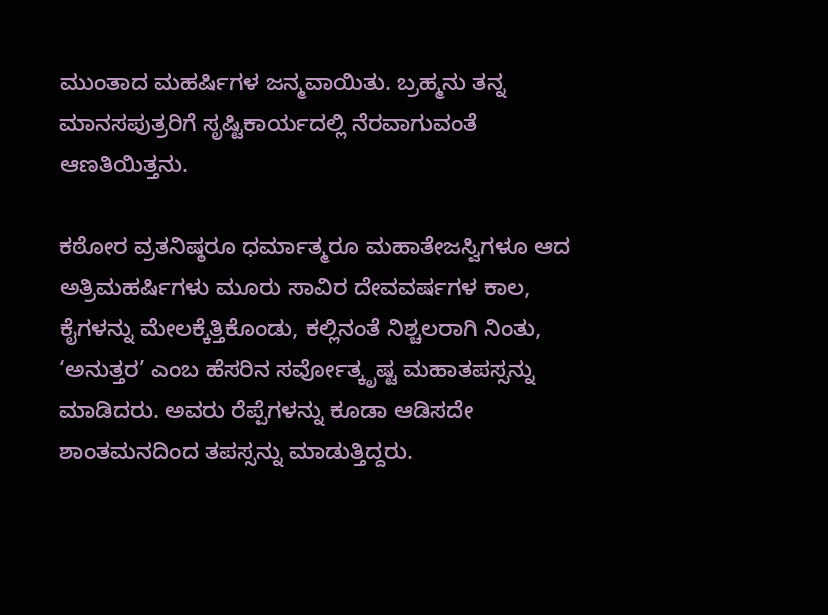ಮುಂತಾದ ಮಹರ್ಷಿಗಳ ಜನ್ಮವಾಯಿತು. ಬ್ರಹ್ಮನು ತನ್ನ ಮಾನಸಪುತ್ರರಿಗೆ ಸೃಷ್ಟಿಕಾರ್ಯದಲ್ಲಿ ನೆರವಾಗುವಂತೆ ಆಣತಿಯಿತ್ತನು.

ಕಠೋರ ವ್ರತನಿಷ್ಠರೂ ಧರ್ಮಾತ್ಮರೂ ಮಹಾತೇಜಸ್ವಿಗಳೂ ಆದ ಅತ್ರಿಮಹರ್ಷಿಗಳು ಮೂರು ಸಾವಿರ ದೇವವರ್ಷಗಳ ಕಾಲ, ಕೈಗಳನ್ನು ಮೇಲಕ್ಕೆತ್ತಿಕೊಂಡು, ಕಲ್ಲಿನಂತೆ ನಿಶ್ಚಲರಾಗಿ ನಿಂತು, ‘ಅನುತ್ತರ’ ಎಂಬ ಹೆಸರಿನ ಸರ್ವೋತ್ಕೃಷ್ಟ ಮಹಾತಪಸ್ಸನ್ನು ಮಾಡಿದರು. ಅವರು ರೆಪ್ಪೆಗಳನ್ನು ಕೂಡಾ ಆಡಿಸದೇ ಶಾಂತಮನದಿಂದ ತಪಸ್ಸನ್ನು ಮಾಡುತ್ತಿದ್ದರು.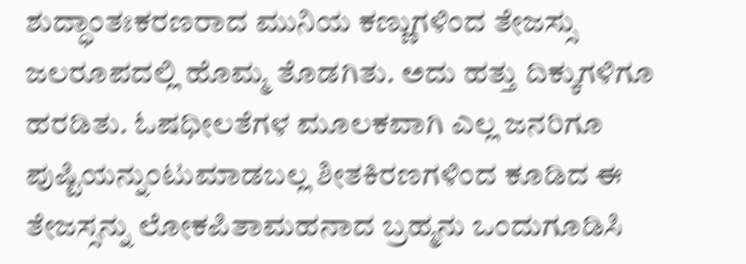ಶುದ್ಧಾಂತಃಕರಣರಾದ ಮುನಿಯ ಕಣ್ಣುಗಳಿಂದ ತೇಜಸ್ಸು ಜಲರೂಪದಲ್ಲಿ ಹೊಮ್ಮ ತೊಡಗಿತು. ಅದು ಹತ್ತು ದಿಕ್ಕುಗಳಿಗೂ ಹರಡಿತು. ಓಷಧೀಲತೆಗಳ ಮೂಲಕವಾಗಿ ಎಲ್ಲ ಜನರಿಗೂ ಪುಷ್ಟಿಯನ್ನುಂಟುಮಾಡಬಲ್ಲ ಶೀತಕಿರಣಗಳಿಂದ ಕೂಡಿದ ಈ ತೇಜಸ್ಸನ್ನು ಲೋಕಪಿತಾಮಹನಾದ ಬ್ರಹ್ಮನು ಒಂದುಗೂಡಿಸಿ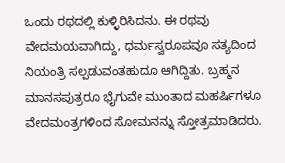ಒಂದು ರಥದಲ್ಲಿ ಕುಳ್ಳಿರಿಸಿದನು. ಈ ರಥವು ವೇದಮಯವಾಗಿದ್ದು, ಧರ್ಮಸ್ವರೂಪವೂ ಸತ್ಯದಿಂದ ನಿಯಂತ್ರಿ ಸಲ್ಪಡುವಂತಹುದೂ ಆಗಿದ್ದಿತು. ಬ್ರಹ್ಮನ ಮಾನಸಪುತ್ರರೂ ಭೈಗುವೇ ಮುಂತಾದ ಮಹರ್ಷಿಗಳೂ ವೇದಮಂತ್ರಗಳಿಂದ ಸೋಮನನ್ನು ಸ್ತೋತ್ರಮಾಡಿದರು.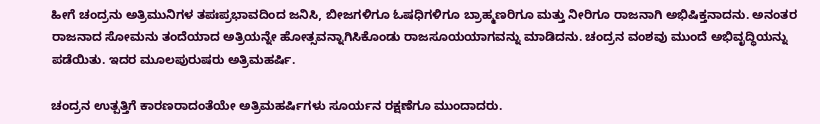ಹೀಗೆ ಚಂದ್ರನು ಅತ್ರಿಮುನಿಗಳ ತಪಃಪ್ರಭಾವದಿಂದ ಜನಿಸಿ, ಬೀಜಗಳಿಗೂ ಓಷಧಿಗಳಿಗೂ ಬ್ರಾಹ್ಮಣರಿಗೂ ಮತ್ತು ನೀರಿಗೂ ರಾಜನಾಗಿ ಅಭಿಷಿಕ್ತನಾದನು. ಅನಂತರ ರಾಜನಾದ ಸೋಮನು ತಂದೆಯಾದ ಅತ್ರಿಯನ್ನೇ ಹೋತ್ಸವನ್ನಾಗಿಸಿಕೊಂಡು ರಾಜಸೂಯಯಾಗವನ್ನು ಮಾಡಿದನು. ಚಂದ್ರನ ವಂಶವು ಮುಂದೆ ಅಭಿವೃದ್ಧಿಯನ್ನು ಪಡೆಯಿತು. ಇದರ ಮೂಲಪುರುಷರು ಅತ್ರಿಮಹರ್ಷಿ.

ಚಂದ್ರನ ಉತ್ಪತ್ತಿಗೆ ಕಾರಣರಾದಂತೆಯೇ ಅತ್ರಿಮಹರ್ಷಿಗಳು ಸೂರ್ಯನ ರಕ್ಷಣೆಗೂ ಮುಂದಾದರು.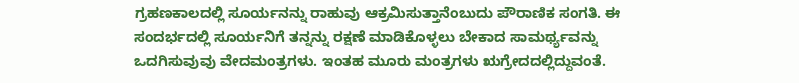ಗ್ರಹಣಕಾಲದಲ್ಲಿ ಸೂರ್ಯನನ್ನು ರಾಹುವು ಆಕ್ರಮಿಸುತ್ತಾನೆಂಬುದು ಪೌರಾಣಿಕ ಸಂಗತಿ. ಈ ಸಂದರ್ಭದಲ್ಲಿ ಸೂರ್ಯನಿಗೆ ತನ್ನನ್ನು ರಕ್ಷಣೆ ಮಾಡಿಕೊಳ್ಳಲು ಬೇಕಾದ ಸಾಮರ್ಥ್ಯವನ್ನು ಒದಗಿಸುವುವು ವೇದಮಂತ್ರಗಳು. ಇಂತಹ ಮೂರು ಮಂತ್ರಗಳು ಋಗ್ರೇದದಲ್ಲಿದ್ದುವಂತೆ.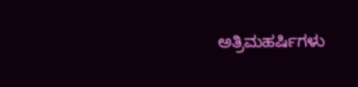ಅತ್ರಿಮಹರ್ಷಿಗಳು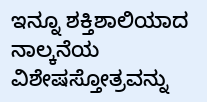ಇನ್ನೂ ಶಕ್ತಿಶಾಲಿಯಾದ ನಾಲ್ಕನೆಯ ವಿಶೇಷಸ್ತೋತ್ರವನ್ನು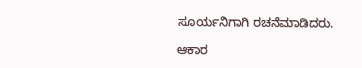ಸೂರ್ಯನಿಗಾಗಿ ರಚನೆಮಾಡಿದರು.

ಆಕಾರ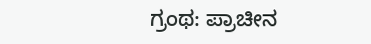ಗ್ರಂಥ: ಪ್ರಾಚೀನ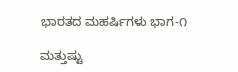ಭಾರತದ ಮಹರ್ಷಿಗಳು ಭಾಗ-೧

ಮತ್ತುಷ್ಟು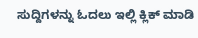ಸುದ್ದಿಗಳನ್ನು ಓದಲು ಇಲ್ಲಿ ಕ್ಲಿಕ್‌ ಮಾಡಿ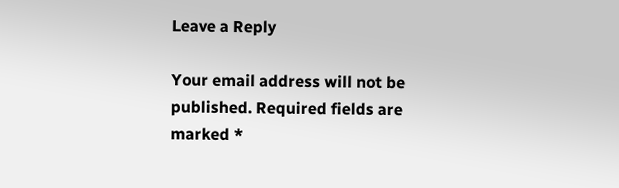Leave a Reply

Your email address will not be published. Required fields are marked *